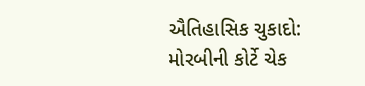ઐતિહાસિક ચુકાદો: મોરબીની કોર્ટે ચેક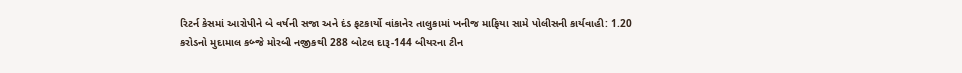રિટર્ન કેસમાં આરોપીને બે વર્ષની સજા અને દંડ ફટકાર્યો વાંકાનેર તાલુકામાં ખનીજ માફિયા સામે પોલીસની કાર્યવાહી: 1.20 કરોડનો મુદામાલ કબ્જે મોરબી નજીકથી 288 બોટલ દારૂ-144 બીયરના ટીન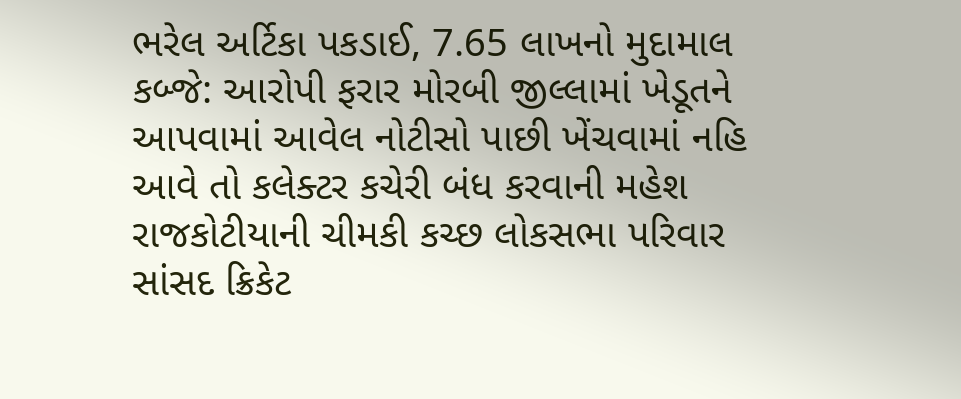ભરેલ અર્ટિકા પકડાઈ, 7.65 લાખનો મુદામાલ કબ્જે: આરોપી ફરાર મોરબી જીલ્લામાં ખેડૂતને આપવામાં આવેલ નોટીસો પાછી ખેંચવામાં નહિ આવે તો કલેક્ટર કચેરી બંધ કરવાની મહેશ રાજકોટીયાની ચીમકી કચ્છ લોકસભા પરિવાર સાંસદ ક્રિકેટ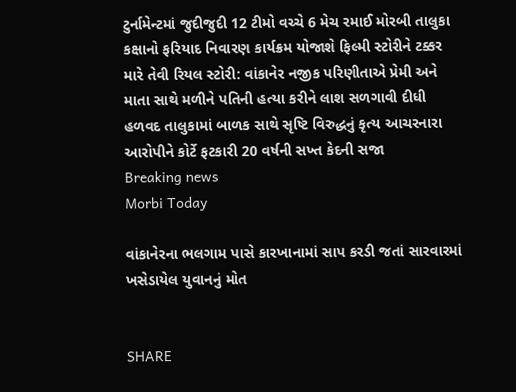ટુર્નામેન્ટમાં જુદીજુદી 12 ટીમો વચ્ચે 6 મેચ રમાઈ મોરબી તાલુકા કક્ષાનો ફરિયાદ નિવારણ કાર્યક્રમ યોજાશે ફિલ્મી સ્ટોરીને ટક્કર મારે તેવી રિયલ સ્ટોરી: વાંકાનેર નજીક પરિણીતાએ પ્રેમી અને માતા સાથે મળીને પતિની હત્યા કરીને લાશ સળગાવી દીધી હળવદ તાલુકામાં બાળક સાથે સૃષ્ટિ વિરુદ્ધનું કૃત્ય આચરનારા આરોપીને કોર્ટે ફટકારી 20 વર્ષની સખ્ત કેદની સજા
Breaking news
Morbi Today

વાંકાનેરના ભલગામ પાસે કારખાનામાં સાપ કરડી જતાં સારવારમાં ખસેડાયેલ યુવાનનું મોત


SHARE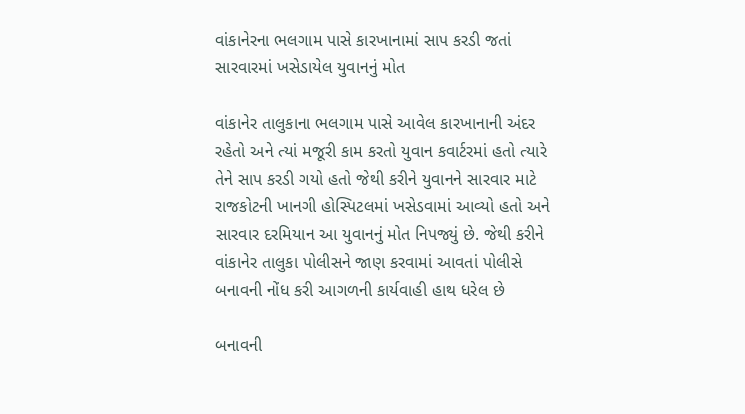વાંકાનેરના ભલગામ પાસે કારખાનામાં સાપ કરડી જતાં સારવારમાં ખસેડાયેલ યુવાનનું મોત

વાંકાનેર તાલુકાના ભલગામ પાસે આવેલ કારખાનાની અંદર રહેતો અને ત્યાં મજૂરી કામ કરતો યુવાન કવાર્ટરમાં હતો ત્યારે તેને સાપ કરડી ગયો હતો જેથી કરીને યુવાનને સારવાર માટે રાજકોટની ખાનગી હોસ્પિટલમાં ખસેડવામાં આવ્યો હતો અને સારવાર દરમિયાન આ યુવાનનું મોત નિપજ્યું છે. જેથી કરીને વાંકાનેર તાલુકા પોલીસને જાણ કરવામાં આવતાં પોલીસે બનાવની નોંધ કરી આગળની કાર્યવાહી હાથ ધરેલ છે

બનાવની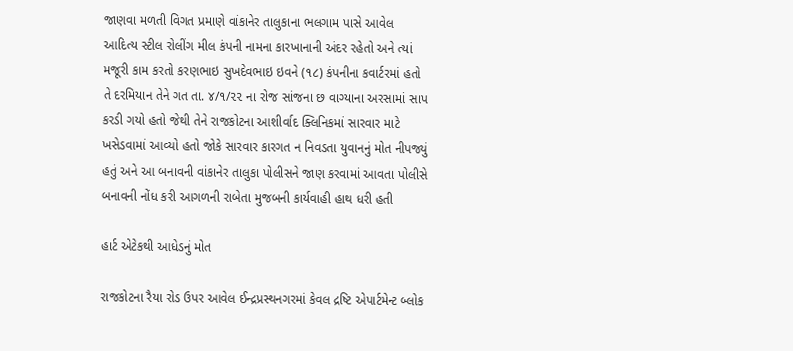જાણવા મળતી વિગત પ્રમાણે વાંકાનેર તાલુકાના ભલગામ પાસે આવેલ આદિત્ય સ્ટીલ રોલીંગ મીલ કંપની નામના કારખાનાની અંદર રહેતો અને ત્યાં મજૂરી કામ કરતો કરણભાઇ સુખદેવભાઇ ઇવને (૧૮) કંપનીના કવાર્ટરમાં હતો તે દરમિયાન તેને ગત તા. ૪/૧/૨૨ ના રોજ સાંજના છ વાગ્યાના અરસામાં સાપ કરડી ગયો હતો જેથી તેને રાજકોટના આશીર્વાદ ક્લિનિકમાં સારવાર માટે ખસેડવામાં આવ્યો હતો જોકે સારવાર કારગત ન નિવડતા યુવાનનું મોત નીપજ્યું હતું અને આ બનાવની વાંકાનેર તાલુકા પોલીસને જાણ કરવામાં આવતા પોલીસે બનાવની નોંધ કરી આગળની રાબેતા મુજબની કાર્યવાહી હાથ ધરી હતી

હાર્ટ એટેકથી આધેડનું મોત

રાજકોટના રૈયા રોડ ઉપર આવેલ ઈન્દ્રપ્રસ્થનગરમાં કેવલ દ્રષ્ટિ એપાર્ટમેન્ટ બ્લોક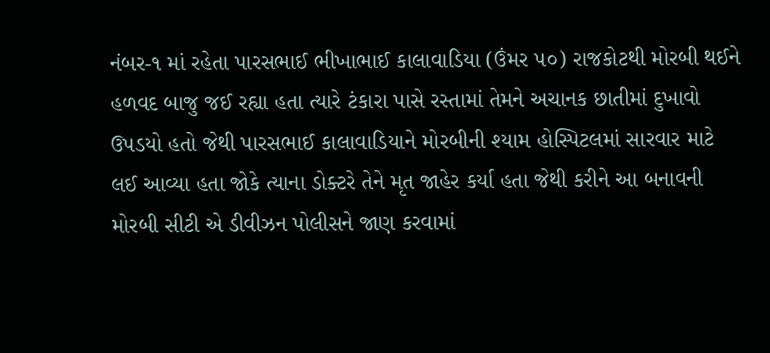નંબર-૧ માં રહેતા પારસભાઈ ભીખાભાઈ કાલાવાડિયા (ઉંમર ૫૦) રાજકોટથી મોરબી થઈને હળવદ બાજુ જઈ રહ્યા હતા ત્યારે ટંકારા પાસે રસ્તામાં તેમને અચાનક છાતીમાં દુખાવો ઉપડયો હતો જેથી પારસભાઈ કાલાવાડિયાને મોરબીની શ્યામ હોસ્પિટલમાં સારવાર માટે લઈ આવ્યા હતા જોકે ત્યાના ડોક્ટરે તેને મૃત જાહેર કર્યા હતા જેથી કરીને આ બનાવની મોરબી સીટી એ ડીવીઝન પોલીસને જાણ કરવામાં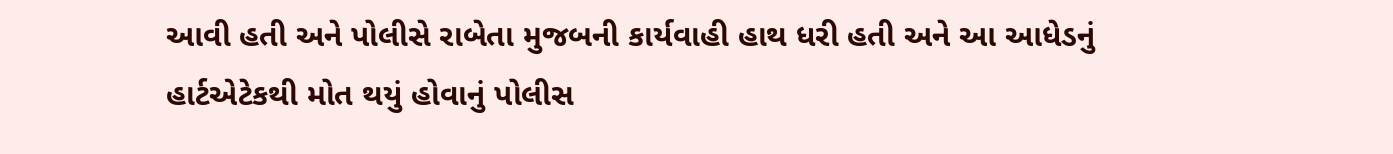આવી હતી અને પોલીસે રાબેતા મુજબની કાર્યવાહી હાથ ધરી હતી અને આ આધેડનું હાર્ટએટેકથી મોત થયું હોવાનું પોલીસ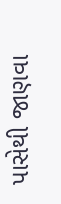પાસેથી જાણવા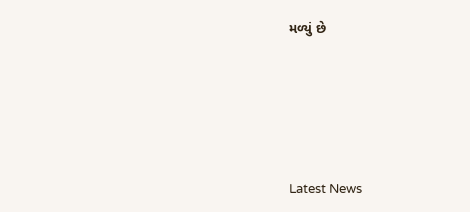મળ્યું છે






Latest News